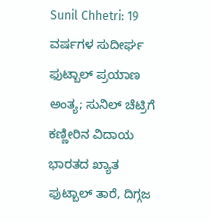Sunil Chhetri: 19 ವರ್ಷಗಳ ಸುದೀರ್ಘ ಫುಟ್ಬಾಲ್ ಪ್ರಯಾಣ ಅಂತ್ಯ; ಸುನಿಲ್ ಚೆಟ್ರಿಗೆ ಕಣ್ಣೀರಿನ ವಿದಾಯ
ಭಾರತದ ಖ್ಯಾತ ಫುಟ್ಬಾಲ್ ತಾರೆ, ದಿಗ್ಗಜ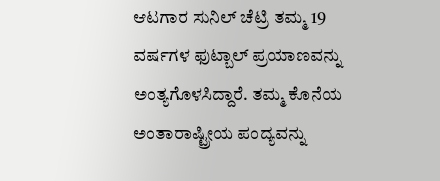ಆಟಗಾರ ಸುನಿಲ್ ಚೆಟ್ರಿ ತಮ್ಮ 19 ವರ್ಷಗಳ ಫುಟ್ಬಾಲ್ ಪ್ರಯಾಣವನ್ನು ಅಂತ್ಯಗೊಳಸಿದ್ದಾರೆ. ತಮ್ಮ ಕೊನೆಯ ಅಂತಾರಾಷ್ಟ್ರೀಯ ಪಂದ್ಯವನ್ನು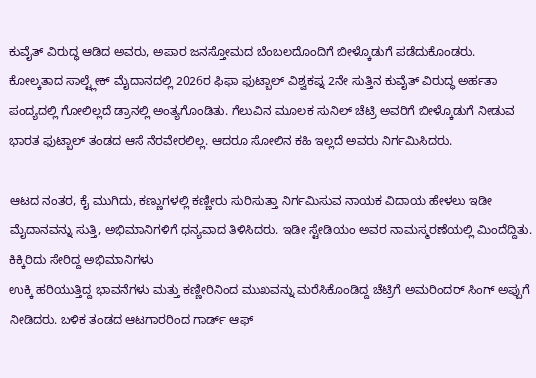ಕುವೈತ್ ವಿರುದ್ಧ ಆಡಿದ ಅವರು, ಅಪಾರ ಜನಸ್ತೋಮದ ಬೆಂಬಲದೊಂದಿಗೆ ಬೀಳ್ಕೊಡುಗೆ ಪಡೆದುಕೊಂಡರು.
ಕೋಲ್ಕತಾದ ಸಾಲ್ಟ್ಲೇಕ್ ಮೈದಾನದಲ್ಲಿ 2026ರ ಫಿಫಾ ಫುಟ್ಬಾಲ್ ವಿಶ್ವಕಪ್ನ 2ನೇ ಸುತ್ತಿನ ಕುವೈತ್ ವಿರುದ್ಧ ಅರ್ಹತಾ ಪಂದ್ಯದಲ್ಲಿ ಗೋಲಿಲ್ಲದೆ ಡ್ರಾನಲ್ಲಿ ಅಂತ್ಯಗೊಂಡಿತು. ಗೆಲುವಿನ ಮೂಲಕ ಸುನಿಲ್ ಚೆಟ್ರಿ ಅವರಿಗೆ ಬೀಳ್ಕೊಡುಗೆ ನೀಡುವ ಭಾರತ ಫುಟ್ಬಾಲ್ ತಂಡದ ಆಸೆ ನೆರವೇರಲಿಲ್ಲ. ಆದರೂ ಸೋಲಿನ ಕಹಿ ಇಲ್ಲದೆ ಅವರು ನಿರ್ಗಮಿಸಿದರು.

ಆಟದ ನಂತರ, ಕೈ ಮುಗಿದು, ಕಣ್ಣುಗಳಲ್ಲಿ ಕಣ್ಣೀರು ಸುರಿಸುತ್ತಾ ನಿರ್ಗಮಿಸುವ ನಾಯಕ ವಿದಾಯ ಹೇಳಲು ಇಡೀ ಮೈದಾನವನ್ನು ಸುತ್ತಿ, ಅಭಿಮಾನಿಗಳಿಗೆ ಧನ್ಯವಾದ ತಿಳಿಸಿದರು. ಇಡೀ ಸ್ಟೇಡಿಯಂ ಅವರ ನಾಮಸ್ಮರಣೆಯಲ್ಲಿ ಮಿಂದೆದ್ದಿತು.
ಕಿಕ್ಕಿರಿದು ಸೇರಿದ್ದ ಅಭಿಮಾನಿಗಳು
ಉಕ್ಕಿ ಹರಿಯುತ್ತಿದ್ದ ಭಾವನೆಗಳು ಮತ್ತು ಕಣ್ಣೀರಿನಿಂದ ಮುಖವನ್ನು ಮರೆಸಿಕೊಂಡಿದ್ದ ಚೆಟ್ರಿಗೆ ಅಮರಿಂದರ್ ಸಿಂಗ್ ಅಪ್ಪುಗೆ ನೀಡಿದರು. ಬಳಿಕ ತಂಡದ ಆಟಗಾರರಿಂದ ಗಾರ್ಡ್ ಆಫ್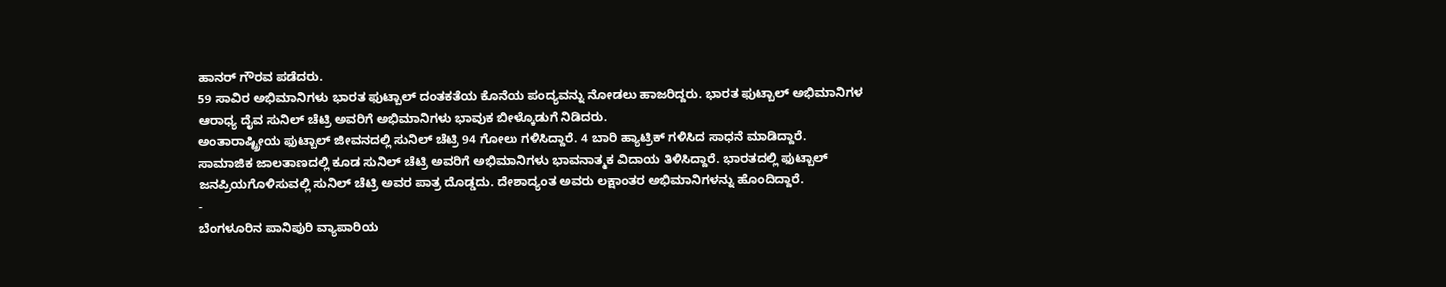ಹಾನರ್ ಗೌರವ ಪಡೆದರು.
59 ಸಾವಿರ ಅಭಿಮಾನಿಗಳು ಭಾರತ ಫುಟ್ಬಾಲ್ ದಂತಕತೆಯ ಕೊನೆಯ ಪಂದ್ಯವನ್ನು ನೋಡಲು ಹಾಜರಿದ್ದರು. ಭಾರತ ಫುಟ್ಬಾಲ್ ಅಭಿಮಾನಿಗಳ ಆರಾಧ್ಯ ದೈವ ಸುನಿಲ್ ಚೆಟ್ರಿ ಅವರಿಗೆ ಅಭಿಮಾನಿಗಳು ಭಾವುಕ ಬೀಳ್ಕೊಡುಗೆ ನಿಡಿದರು.
ಅಂತಾರಾಷ್ಟ್ರೀಯ ಫುಟ್ಬಾಲ್ ಜೀವನದಲ್ಲಿ ಸುನಿಲ್ ಚೆಟ್ರಿ 94 ಗೋಲು ಗಳಿಸಿದ್ದಾರೆ. 4 ಬಾರಿ ಹ್ಯಾಟ್ರಿಕ್ ಗಳಿಸಿದ ಸಾಧನೆ ಮಾಡಿದ್ದಾರೆ.
ಸಾಮಾಜಿಕ ಜಾಲತಾಣದಲ್ಲಿ ಕೂಡ ಸುನಿಲ್ ಚೆಟ್ರಿ ಅವರಿಗೆ ಅಭಿಮಾನಿಗಳು ಭಾವನಾತ್ಮಕ ವಿದಾಯ ತಿಳಿಸಿದ್ದಾರೆ. ಭಾರತದಲ್ಲಿ ಫುಟ್ಬಾಲ್ ಜನಪ್ರಿಯಗೊಳಿಸುವಲ್ಲಿ ಸುನಿಲ್ ಚೆಟ್ರಿ ಅವರ ಪಾತ್ರ ದೊಡ್ಡದು. ದೇಶಾದ್ಯಂತ ಅವರು ಲಕ್ಷಾಂತರ ಅಭಿಮಾನಿಗಳನ್ನು ಹೊಂದಿದ್ದಾರೆ.
-
ಬೆಂಗಳೂರಿನ ಪಾನಿಪುರಿ ವ್ಯಾಪಾರಿಯ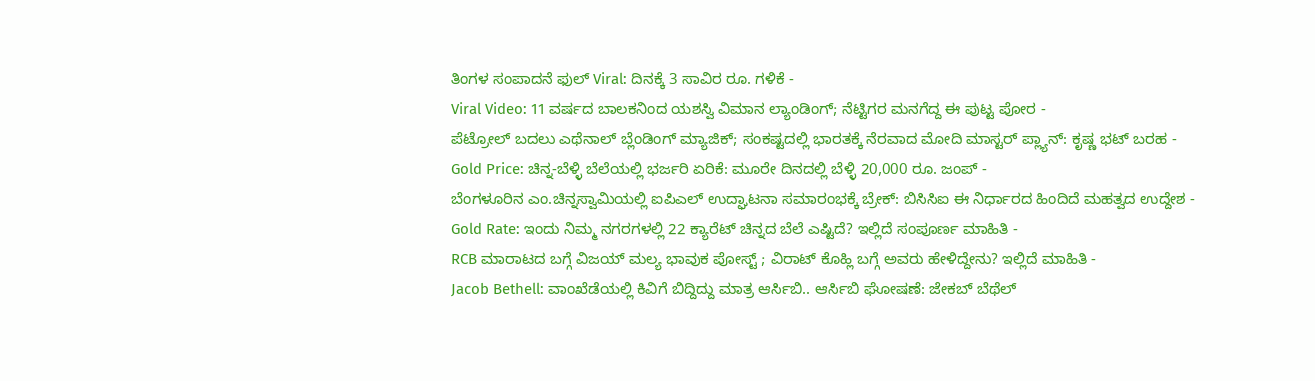ತಿಂಗಳ ಸಂಪಾದನೆ ಫುಲ್ Viral: ದಿನಕ್ಕೆ 3 ಸಾವಿರ ರೂ. ಗಳಿಕೆ -
Viral Video: 11 ವರ್ಷದ ಬಾಲಕನಿಂದ ಯಶಸ್ವಿ ವಿಮಾನ ಲ್ಯಾಂಡಿಂಗ್; ನೆಟ್ಟಿಗರ ಮನಗೆದ್ದ ಈ ಪುಟ್ಟ ಪೋರ -
ಪೆಟ್ರೋಲ್ ಬದಲು ಎಥೆನಾಲ್ ಬ್ಲೆಂಡಿಂಗ್ ಮ್ಯಾಜಿಕ್; ಸಂಕಷ್ಟದಲ್ಲಿ ಭಾರತಕ್ಕೆ ನೆರವಾದ ಮೋದಿ ಮಾಸ್ಟರ್ ಪ್ಲ್ಯಾನ್: ಕೃಷ್ಣ ಭಟ್ ಬರಹ -
Gold Price: ಚಿನ್ನ-ಬೆಳ್ಳಿ ಬೆಲೆಯಲ್ಲಿ ಭರ್ಜರಿ ಏರಿಕೆ: ಮೂರೇ ದಿನದಲ್ಲಿ ಬೆಳ್ಳಿ 20,000 ರೂ. ಜಂಪ್ -
ಬೆಂಗಳೂರಿನ ಎಂ.ಚಿನ್ನಸ್ವಾಮಿಯಲ್ಲಿ ಐಪಿಎಲ್ ಉದ್ಘಾಟನಾ ಸಮಾರಂಭಕ್ಕೆ ಬ್ರೇಕ್: ಬಿಸಿಸಿಐ ಈ ನಿರ್ಧಾರದ ಹಿಂದಿದೆ ಮಹತ್ವದ ಉದ್ದೇಶ -
Gold Rate: ಇಂದು ನಿಮ್ಮ ನಗರಗಳಲ್ಲಿ 22 ಕ್ಯಾರೆಟ್ ಚಿನ್ನದ ಬೆಲೆ ಎಷ್ಟಿದೆ? ಇಲ್ಲಿದೆ ಸಂಪೂರ್ಣ ಮಾಹಿತಿ -
RCB ಮಾರಾಟದ ಬಗ್ಗೆ ವಿಜಯ್ ಮಲ್ಯ ಭಾವುಕ ಪೋಸ್ಟ್ ; ವಿರಾಟ್ ಕೊಹ್ಲಿ ಬಗ್ಗೆ ಅವರು ಹೇಳಿದ್ದೇನು? ಇಲ್ಲಿದೆ ಮಾಹಿತಿ -
Jacob Bethell: ವಾಂಖೆಡೆಯಲ್ಲಿ ಕಿವಿಗೆ ಬಿದ್ದಿದ್ದು ಮಾತ್ರ ಆರ್ಸಿಬಿ.. ಆರ್ಸಿಬಿ ಘೋಷಣೆ: ಜೇಕಬ್ ಬೆಥೆಲ್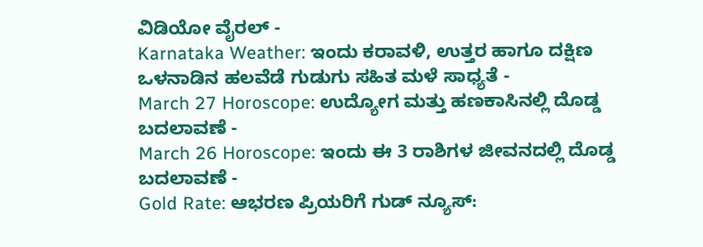ವಿಡಿಯೋ ವೈರಲ್ -
Karnataka Weather: ಇಂದು ಕರಾವಳಿ, ಉತ್ತರ ಹಾಗೂ ದಕ್ಷಿಣ ಒಳನಾಡಿನ ಹಲವೆಡೆ ಗುಡುಗು ಸಹಿತ ಮಳೆ ಸಾಧ್ಯತೆ -
March 27 Horoscope: ಉದ್ಯೋಗ ಮತ್ತು ಹಣಕಾಸಿನಲ್ಲಿ ದೊಡ್ಡ ಬದಲಾವಣೆ -
March 26 Horoscope: ಇಂದು ಈ 3 ರಾಶಿಗಳ ಜೀವನದಲ್ಲಿ ದೊಡ್ಡ ಬದಲಾವಣೆ -
Gold Rate: ಆಭರಣ ಪ್ರಿಯರಿಗೆ ಗುಡ್ ನ್ಯೂಸ್: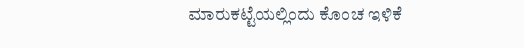ಮಾರುಕಟ್ಟೆಯಲ್ಲಿಂದು ಕೊಂಚ ಇಳಿಕೆ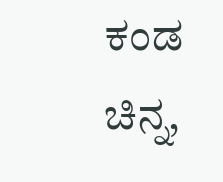ಕಂಡ ಚಿನ್ನ,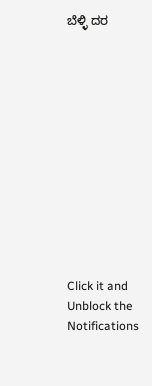ಬೆಳ್ಳಿ ದರ












Click it and Unblock the Notifications